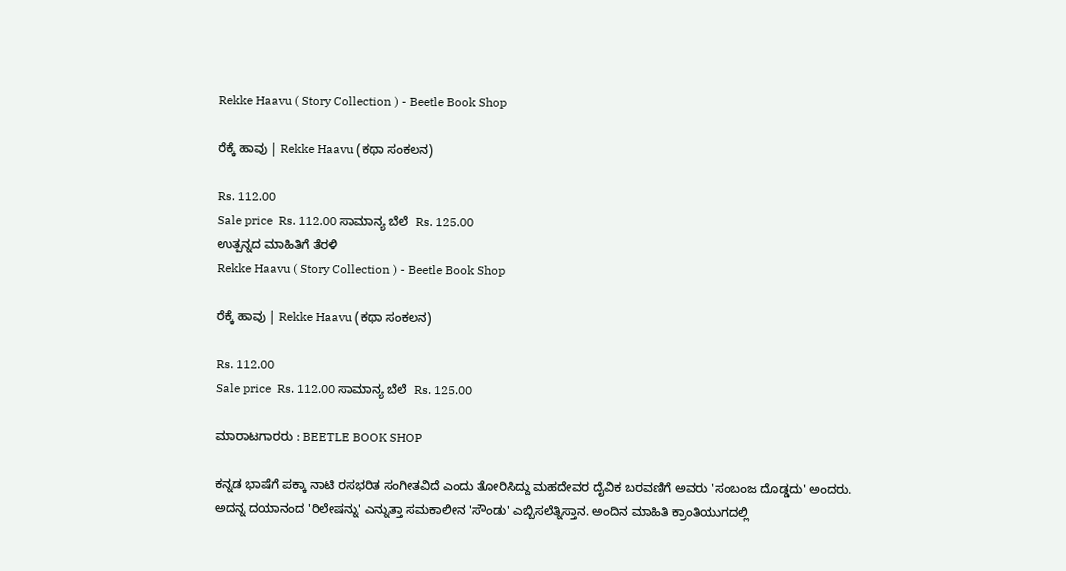Rekke Haavu ( Story Collection ) - Beetle Book Shop

ರೆಕ್ಕೆ ಹಾವು | Rekke Haavu (ಕಥಾ ಸಂಕಲನ)

Rs. 112.00
Sale price  Rs. 112.00 ಸಾಮಾನ್ಯ ಬೆಲೆ  Rs. 125.00
ಉತ್ಪನ್ನದ ಮಾಹಿತಿಗೆ ತೆರಳಿ
Rekke Haavu ( Story Collection ) - Beetle Book Shop

ರೆಕ್ಕೆ ಹಾವು | Rekke Haavu (ಕಥಾ ಸಂಕಲನ)

Rs. 112.00
Sale price  Rs. 112.00 ಸಾಮಾನ್ಯ ಬೆಲೆ  Rs. 125.00

ಮಾರಾಟಗಾರರು : BEETLE BOOK SHOP

ಕನ್ನಡ ಭಾಷೆಗೆ ಪಕ್ಕಾ ನಾಟಿ ರಸಭರಿತ ಸಂಗೀತವಿದೆ ಎಂದು ತೋರಿಸಿದ್ದು ಮಹದೇವರ ದೈವಿಕ ಬರವಣಿಗೆ ಅವರು 'ಸಂಬಂಜ ದೊಡ್ಡದು' ಅಂದರು. ಅದನ್ನ ದಯಾನಂದ 'ರಿಲೇಷನ್ನು' ಎನ್ನುತ್ತಾ ಸಮಕಾಲೀನ 'ಸೌಂಡು' ಎಬ್ಬಿಸಲೆತ್ನಿಸ್ತಾನ. ಅಂದಿನ ಮಾಹಿತಿ ಕ್ರಾಂತಿಯುಗದಲ್ಲಿ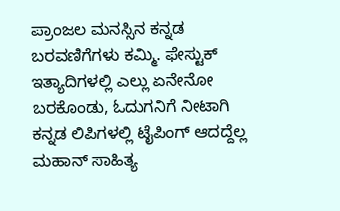ಪ್ರಾಂಜಲ ಮನಸ್ಸಿನ ಕನ್ನಡ ಬರವಣಿಗೆಗಳು ಕಮ್ಮಿ. ಫೇಸ್ಟುಕ್ ಇತ್ಯಾದಿಗಳಲ್ಲಿ ಎಲ್ಲು ಏನೇನೋ ಬರಕೊಂಡು, ಓದುಗನಿಗೆ ನೀಟಾಗಿ ಕನ್ನಡ ಲಿಪಿಗಳಲ್ಲಿ ಟೈಪಿಂಗ್ ಆದದ್ದೆಲ್ಲ ಮಹಾನ್ ಸಾಹಿತ್ಯ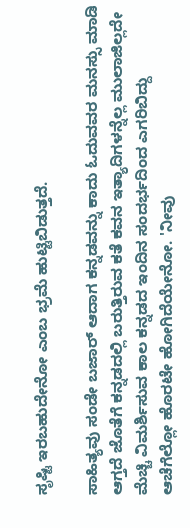ಸೃಷ್ಟಿ ಇರಬಹುದೇನೋ ಎಂಬ ಭ್ರಮೆ ಹುಟ್ಟಿಬಿಡುತ್ತದೆ.

ಸಾಹಿತ್ಯವು ಸಂಡೇ ಬಜಾ‌ರ್ ಆದಾಗ ಕನ್ನಡವನ್ನು ಕಾದು ಓದುವವರ ಮನಸ್ಸು ಮಾಡಿ ಆಗ್ತದೆ ಜೊತೆಗೆ ಕನ್ನಡದಲ್ಲಿ ಬರುತ್ತಿರುವ ಕತೆ ಕವನ ಇತ್ಯಾದಿಗಳನ್ನೆಲ್ಲ ಮುಲಾಜಿಲ್ಲದೇ ಮೆಚ್ಚಿ ವಿಮರ್ಶಿಸುವ ಕಾಲ ಕನ್ನಡದ ಇಂದಿನ ಸಂದರ್ಭದಿಂದ ಎಗರಿಬಿದ್ದು ಆಚೆಗೆಲ್ಲೋ ಹೊರಟೇ ಹೋಗಿದೆಯೇನೋ. 'ನೀವು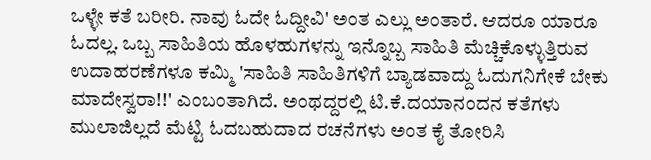ಒಳ್ಳೇ ಕತೆ ಬರೀರಿ. ನಾವು ಓದೇ ಓದ್ದೀವಿ' ಅಂತ ಎಲ್ಲು ಅಂತಾರೆ. ಆದರೂ ಯಾರೂ ಓದಲ್ಲ. ಒಬ್ಬ ಸಾಹಿತಿಯ ಹೊಳಹುಗಳನ್ನು ಇನ್ನೊಬ್ಬ ಸಾಹಿತಿ ಮೆಚ್ಚಿಕೊಳ್ಳುತ್ತಿರುವ ಉದಾಹರಣೆಗಳೂ ಕಮ್ಮಿ 'ಸಾಹಿತಿ ಸಾಹಿತಿಗಳಿಗೆ ಬ್ಯಾಡವಾದ್ದು ಓದುಗನಿಗೇಕೆ ಬೇಕು ಮಾದೇಸ್ವರಾ!!' ಎಂಬಂತಾಗಿದೆ. ಅಂಥದ್ದರಲ್ಲಿ ಟಿ.ಕೆ.ದಯಾನಂದನ ಕತೆಗಳು ಮುಲಾಜಿಲ್ಲದೆ ಮೆಟ್ಟಿ ಓದಬಹುದಾದ ರಚನೆಗಳು ಅಂತ ಕೈ ತೋರಿಸಿ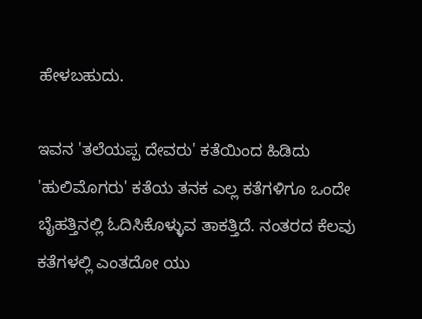ಹೇಳಬಹುದು.

ಇವನ 'ತಲೆಯಪ್ಪ ದೇವರು' ಕತೆಯಿಂದ ಹಿಡಿದು 'ಹುಲಿಮೊಗರು' ಕತೆಯ ತನಕ ಎಲ್ಲ ಕತೆಗಳಿಗೂ ಒಂದೇ ಬೈಹತ್ತಿನಲ್ಲಿ ಓದಿಸಿಕೊಳ್ಳುವ ತಾಕತ್ತಿದೆ. ನಂತರದ ಕೆಲವು ಕತೆಗಳಲ್ಲಿ ಎಂತದೋ ಯು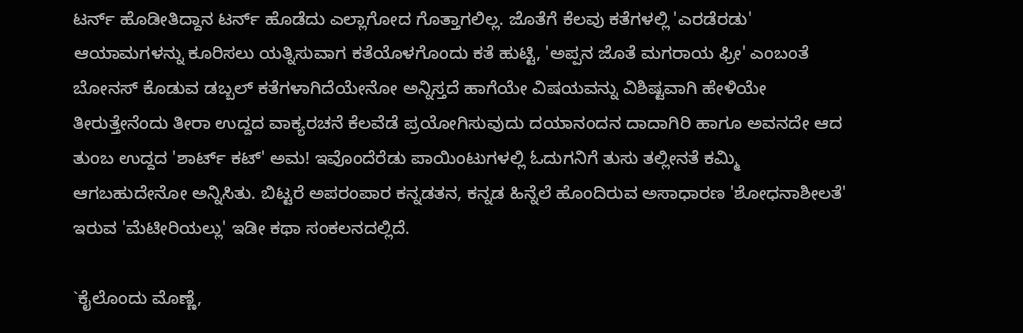ಟರ್ನ್ ಹೊಡೀತಿದ್ದಾನ ಟರ್ನ್ ಹೊಡೆದು ಎಲ್ಲಾಗೋದ ಗೊತ್ತಾಗಲಿಲ್ಲ. ಜೊತೆಗೆ ಕೆಲವು ಕತೆಗಳಲ್ಲಿ 'ಎರಡೆರಡು' ಆಯಾಮಗಳನ್ನು ಕೂರಿಸಲು ಯತ್ನಿಸುವಾಗ ಕತೆಯೊಳಗೊಂದು ಕತೆ ಹುಟ್ಟಿ, 'ಅಪ್ಪನ ಜೊತೆ ಮಗರಾಯ ಫ್ರೀ' ಎಂಬಂತೆ ಬೋನಸ್ ಕೊಡುವ ಡಬ್ಬಲ್ ಕತೆಗಳಾಗಿದೆಯೇನೋ ಅನ್ನಿಸ್ತದೆ ಹಾಗೆಯೇ ವಿಷಯವನ್ನು ವಿಶಿಷ್ಟವಾಗಿ ಹೇಳಿಯೇ ತೀರುತ್ತೇನೆಂದು ತೀರಾ ಉದ್ದದ ವಾಕ್ಯರಚನೆ ಕೆಲವೆಡೆ ಪ್ರಯೋಗಿಸುವುದು ದಯಾನಂದನ ದಾದಾಗಿರಿ ಹಾಗೂ ಅವನದೇ ಆದ ತುಂಬ ಉದ್ದದ 'ಶಾರ್ಟ್ ಕಟ್' ಅಮ! ಇವೊಂದೆರೆಡು ಪಾಯಿಂಟುಗಳಲ್ಲಿ ಓದುಗನಿಗೆ ತುಸು ತಲ್ಲೀನತೆ ಕಮ್ಮಿ ಆಗಬಹುದೇನೋ ಅನ್ನಿಸಿತು. ಬಿಟ್ಟರೆ ಅಪರಂಪಾರ ಕನ್ನಡತನ, ಕನ್ನಡ ಹಿನ್ನೆಲೆ ಹೊಂದಿರುವ ಅಸಾಧಾರಣ 'ಶೋಧನಾಶೀಲತೆ' ಇರುವ 'ಮೆಟೀರಿಯಲ್ಲು' ಇಡೀ ಕಥಾ ಸಂಕಲನದಲ್ಲಿದೆ.

`ಕೈಲೊಂದು ಮೊಣ್ಣೆ,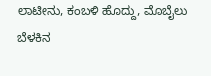ಲಾಟೀನು, ಕಂಬಳಿ ಹೊದ್ದು, ಮೊಬೈಲು ಬೆಳಕಿನ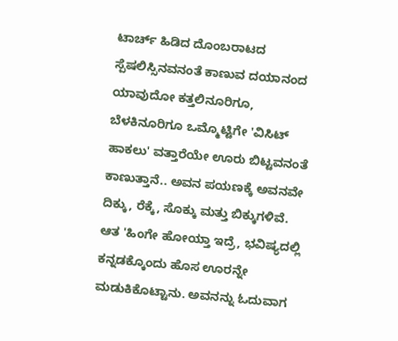ಟಾರ್ಚ್ ಹಿಡಿದ ದೊಂಬರಾಟದ ಸ್ಪೆಷಲಿಸ್ಸಿನವನಂತೆ ಕಾಣುವ ದಯಾನಂದ ಯಾವುದೋ ಕತ್ತಲಿನೂರಿಗೂ, ಬೆಳಕಿನೂರಿಗೂ ಒಮ್ಮೊಟ್ಟಿಗೇ 'ವಿಸಿಟ್ ಹಾಕಲು' ವತ್ತಾರೆಯೇ ಊರು ಬಿಟ್ಟವನಂತೆ ಕಾಣುತ್ತಾನೆ.. ಅವನ ಪಯಣಕ್ಕೆ ಅವನವೇ ದಿಕ್ಕು, ರೆಕ್ಕೆ, ಸೊಕ್ಕು ಮತ್ತು ಬಿಕ್ಕುಗಳಿವೆ. ಆತ 'ಹಿಂಗೇ ಹೋಯ್ತಾ ಇದ್ರೆ, ಭವಿಷ್ಯದಲ್ಲಿ ಕನ್ನಡಕ್ಕೊಂದು ಹೊಸ ಊರನ್ನೇ ಮಡುಕಿಕೊಟ್ಟಾನು. ಅವನನ್ನು ಓದುವಾಗ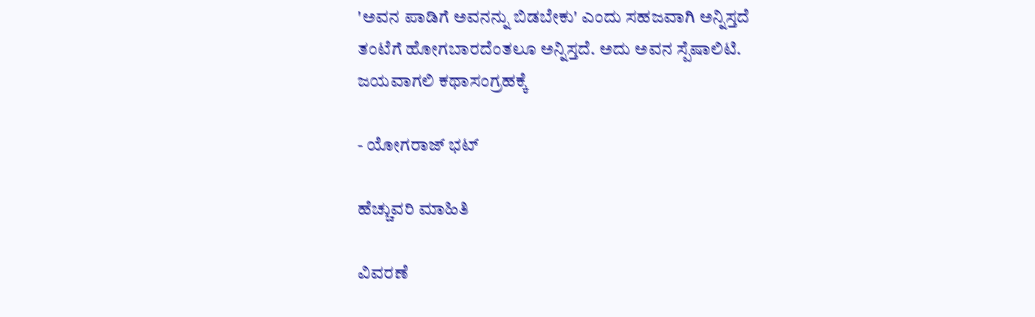'ಅವನ ಪಾಡಿಗೆ ಅವನನ್ನು ಬಿಡಬೇಕು' ಎಂದು ಸಹಜವಾಗಿ ಅನ್ನಿಸ್ತದೆ ತಂಟೆಗೆ ಹೋಗಬಾರದೆಂತಲೂ ಅನ್ನಿಸ್ತದೆ. ಅದು ಅವನ ಸ್ಪೆಷಾಲಿಟಿ. ಜಯವಾಗಲಿ ಕಥಾಸಂಗ್ರಹಕ್ಕೆ

- ಯೋಗರಾಜ್‌ ಭಟ್

ಹೆಚ್ಚುವರಿ ಮಾಹಿತಿ

ವಿವರಣೆ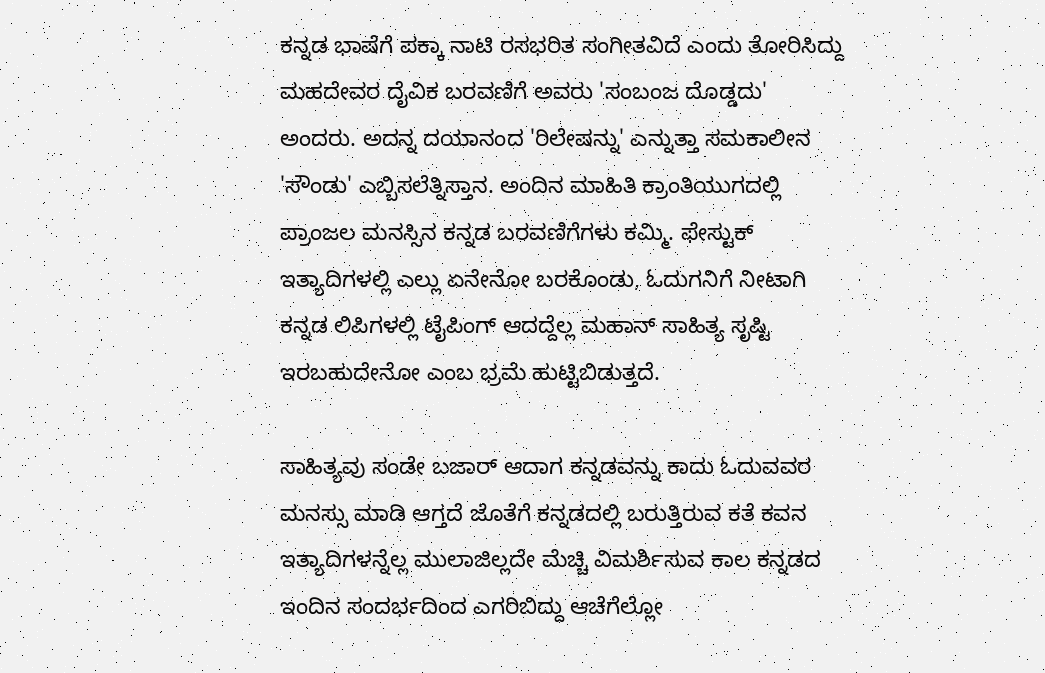ಕನ್ನಡ ಭಾಷೆಗೆ ಪಕ್ಕಾ ನಾಟಿ ರಸಭರಿತ ಸಂಗೀತವಿದೆ ಎಂದು ತೋರಿಸಿದ್ದು ಮಹದೇವರ ದೈವಿಕ ಬರವಣಿಗೆ ಅವರು 'ಸಂಬಂಜ ದೊಡ್ಡದು' ಅಂದರು. ಅದನ್ನ ದಯಾನಂದ 'ರಿಲೇಷನ್ನು' ಎನ್ನುತ್ತಾ ಸಮಕಾಲೀನ 'ಸೌಂಡು' ಎಬ್ಬಿಸಲೆತ್ನಿಸ್ತಾನ. ಅಂದಿನ ಮಾಹಿತಿ ಕ್ರಾಂತಿಯುಗದಲ್ಲಿ ಪ್ರಾಂಜಲ ಮನಸ್ಸಿನ ಕನ್ನಡ ಬರವಣಿಗೆಗಳು ಕಮ್ಮಿ. ಫೇಸ್ಟುಕ್ ಇತ್ಯಾದಿಗಳಲ್ಲಿ ಎಲ್ಲು ಏನೇನೋ ಬರಕೊಂಡು, ಓದುಗನಿಗೆ ನೀಟಾಗಿ ಕನ್ನಡ ಲಿಪಿಗಳಲ್ಲಿ ಟೈಪಿಂಗ್ ಆದದ್ದೆಲ್ಲ ಮಹಾನ್ ಸಾಹಿತ್ಯ ಸೃಷ್ಟಿ ಇರಬಹುದೇನೋ ಎಂಬ ಭ್ರಮೆ ಹುಟ್ಟಿಬಿಡುತ್ತದೆ.

ಸಾಹಿತ್ಯವು ಸಂಡೇ ಬಜಾ‌ರ್ ಆದಾಗ ಕನ್ನಡವನ್ನು ಕಾದು ಓದುವವರ ಮನಸ್ಸು ಮಾಡಿ ಆಗ್ತದೆ ಜೊತೆಗೆ ಕನ್ನಡದಲ್ಲಿ ಬರುತ್ತಿರುವ ಕತೆ ಕವನ ಇತ್ಯಾದಿಗಳನ್ನೆಲ್ಲ ಮುಲಾಜಿಲ್ಲದೇ ಮೆಚ್ಚಿ ವಿಮರ್ಶಿಸುವ ಕಾಲ ಕನ್ನಡದ ಇಂದಿನ ಸಂದರ್ಭದಿಂದ ಎಗರಿಬಿದ್ದು ಆಚೆಗೆಲ್ಲೋ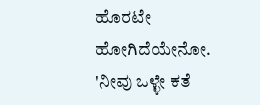ಹೊರಟೇ ಹೋಗಿದೆಯೇನೋ. 'ನೀವು ಒಳ್ಳೇ ಕತೆ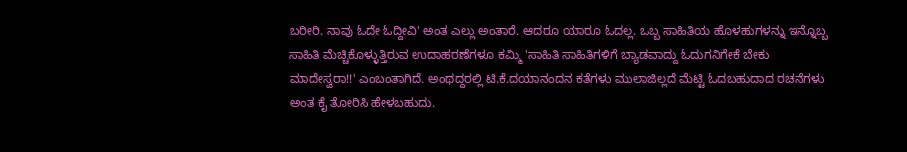ಬರೀರಿ. ನಾವು ಓದೇ ಓದ್ದೀವಿ' ಅಂತ ಎಲ್ಲು ಅಂತಾರೆ. ಆದರೂ ಯಾರೂ ಓದಲ್ಲ. ಒಬ್ಬ ಸಾಹಿತಿಯ ಹೊಳಹುಗಳನ್ನು ಇನ್ನೊಬ್ಬ ಸಾಹಿತಿ ಮೆಚ್ಚಿಕೊಳ್ಳುತ್ತಿರುವ ಉದಾಹರಣೆಗಳೂ ಕಮ್ಮಿ 'ಸಾಹಿತಿ ಸಾಹಿತಿಗಳಿಗೆ ಬ್ಯಾಡವಾದ್ದು ಓದುಗನಿಗೇಕೆ ಬೇಕು ಮಾದೇಸ್ವರಾ!!' ಎಂಬಂತಾಗಿದೆ. ಅಂಥದ್ದರಲ್ಲಿ ಟಿ.ಕೆ.ದಯಾನಂದನ ಕತೆಗಳು ಮುಲಾಜಿಲ್ಲದೆ ಮೆಟ್ಟಿ ಓದಬಹುದಾದ ರಚನೆಗಳು ಅಂತ ಕೈ ತೋರಿಸಿ ಹೇಳಬಹುದು.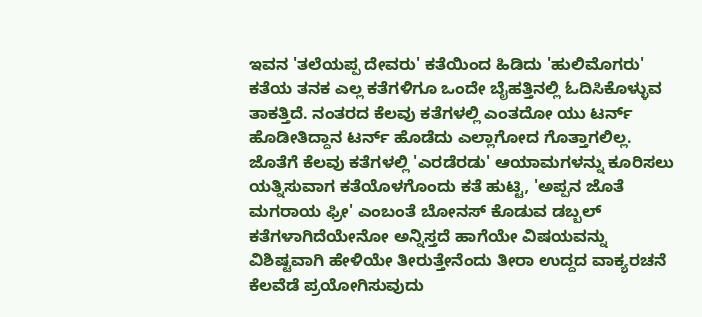ಇವನ 'ತಲೆಯಪ್ಪ ದೇವರು' ಕತೆಯಿಂದ ಹಿಡಿದು 'ಹುಲಿಮೊಗರು' ಕತೆಯ ತನಕ ಎಲ್ಲ ಕತೆಗಳಿಗೂ ಒಂದೇ ಬೈಹತ್ತಿನಲ್ಲಿ ಓದಿಸಿಕೊಳ್ಳುವ ತಾಕತ್ತಿದೆ. ನಂತರದ ಕೆಲವು ಕತೆಗಳಲ್ಲಿ ಎಂತದೋ ಯು ಟರ್ನ್ ಹೊಡೀತಿದ್ದಾನ ಟರ್ನ್ ಹೊಡೆದು ಎಲ್ಲಾಗೋದ ಗೊತ್ತಾಗಲಿಲ್ಲ. ಜೊತೆಗೆ ಕೆಲವು ಕತೆಗಳಲ್ಲಿ 'ಎರಡೆರಡು' ಆಯಾಮಗಳನ್ನು ಕೂರಿಸಲು ಯತ್ನಿಸುವಾಗ ಕತೆಯೊಳಗೊಂದು ಕತೆ ಹುಟ್ಟಿ, 'ಅಪ್ಪನ ಜೊತೆ ಮಗರಾಯ ಫ್ರೀ' ಎಂಬಂತೆ ಬೋನಸ್ ಕೊಡುವ ಡಬ್ಬಲ್ ಕತೆಗಳಾಗಿದೆಯೇನೋ ಅನ್ನಿಸ್ತದೆ ಹಾಗೆಯೇ ವಿಷಯವನ್ನು ವಿಶಿಷ್ಟವಾಗಿ ಹೇಳಿಯೇ ತೀರುತ್ತೇನೆಂದು ತೀರಾ ಉದ್ದದ ವಾಕ್ಯರಚನೆ ಕೆಲವೆಡೆ ಪ್ರಯೋಗಿಸುವುದು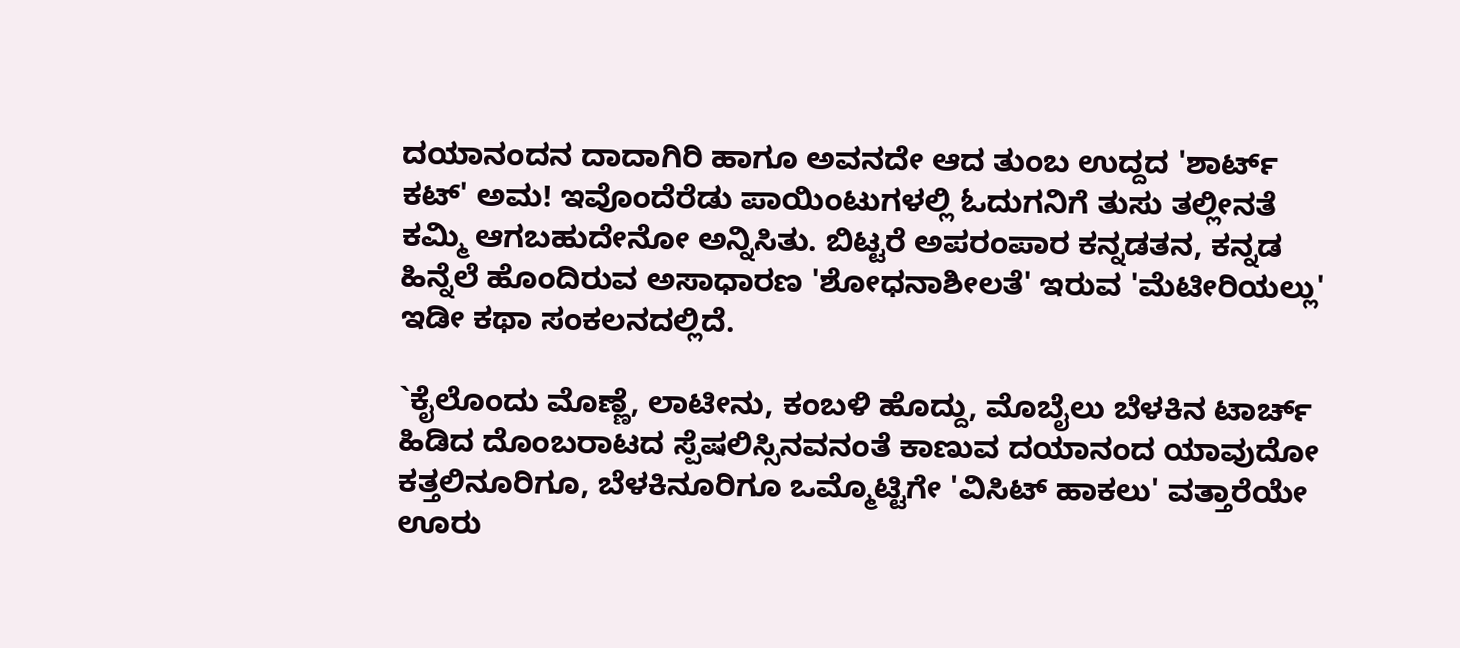ದಯಾನಂದನ ದಾದಾಗಿರಿ ಹಾಗೂ ಅವನದೇ ಆದ ತುಂಬ ಉದ್ದದ 'ಶಾರ್ಟ್ ಕಟ್' ಅಮ! ಇವೊಂದೆರೆಡು ಪಾಯಿಂಟುಗಳಲ್ಲಿ ಓದುಗನಿಗೆ ತುಸು ತಲ್ಲೀನತೆ ಕಮ್ಮಿ ಆಗಬಹುದೇನೋ ಅನ್ನಿಸಿತು. ಬಿಟ್ಟರೆ ಅಪರಂಪಾರ ಕನ್ನಡತನ, ಕನ್ನಡ ಹಿನ್ನೆಲೆ ಹೊಂದಿರುವ ಅಸಾಧಾರಣ 'ಶೋಧನಾಶೀಲತೆ' ಇರುವ 'ಮೆಟೀರಿಯಲ್ಲು' ಇಡೀ ಕಥಾ ಸಂಕಲನದಲ್ಲಿದೆ.

`ಕೈಲೊಂದು ಮೊಣ್ಣೆ, ಲಾಟೀನು, ಕಂಬಳಿ ಹೊದ್ದು, ಮೊಬೈಲು ಬೆಳಕಿನ ಟಾರ್ಚ್ ಹಿಡಿದ ದೊಂಬರಾಟದ ಸ್ಪೆಷಲಿಸ್ಸಿನವನಂತೆ ಕಾಣುವ ದಯಾನಂದ ಯಾವುದೋ ಕತ್ತಲಿನೂರಿಗೂ, ಬೆಳಕಿನೂರಿಗೂ ಒಮ್ಮೊಟ್ಟಿಗೇ 'ವಿಸಿಟ್ ಹಾಕಲು' ವತ್ತಾರೆಯೇ ಊರು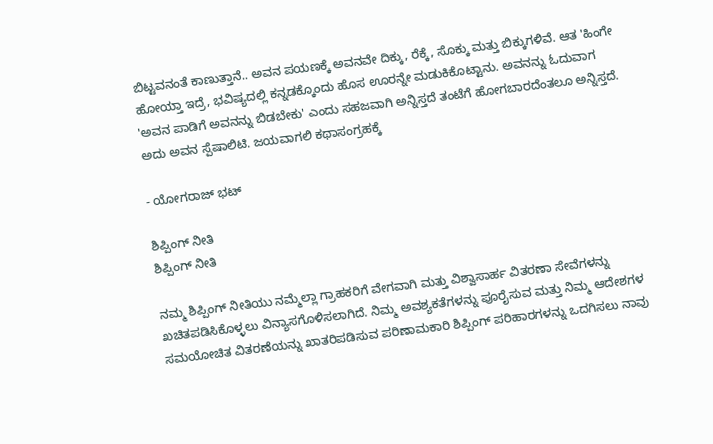ಬಿಟ್ಟವನಂತೆ ಕಾಣುತ್ತಾನೆ.. ಅವನ ಪಯಣಕ್ಕೆ ಅವನವೇ ದಿಕ್ಕು, ರೆಕ್ಕೆ, ಸೊಕ್ಕು ಮತ್ತು ಬಿಕ್ಕುಗಳಿವೆ. ಆತ 'ಹಿಂಗೇ ಹೋಯ್ತಾ ಇದ್ರೆ, ಭವಿಷ್ಯದಲ್ಲಿ ಕನ್ನಡಕ್ಕೊಂದು ಹೊಸ ಊರನ್ನೇ ಮಡುಕಿಕೊಟ್ಟಾನು. ಅವನನ್ನು ಓದುವಾಗ 'ಅವನ ಪಾಡಿಗೆ ಅವನನ್ನು ಬಿಡಬೇಕು' ಎಂದು ಸಹಜವಾಗಿ ಅನ್ನಿಸ್ತದೆ ತಂಟೆಗೆ ಹೋಗಬಾರದೆಂತಲೂ ಅನ್ನಿಸ್ತದೆ. ಅದು ಅವನ ಸ್ಪೆಷಾಲಿಟಿ. ಜಯವಾಗಲಿ ಕಥಾಸಂಗ್ರಹಕ್ಕೆ

- ಯೋಗರಾಜ್‌ ಭಟ್

ಶಿಪ್ಪಿಂಗ್ ನೀತಿ
ಶಿಪ್ಪಿಂಗ್ ನೀತಿ

ನಮ್ಮ ಶಿಪ್ಪಿಂಗ್ ನೀತಿಯು ನಮ್ಮೆಲ್ಲಾ ಗ್ರಾಹಕರಿಗೆ ವೇಗವಾಗಿ ಮತ್ತು ವಿಶ್ವಾಸಾರ್ಹ ವಿತರಣಾ ಸೇವೆಗಳನ್ನು ಖಚಿತಪಡಿಸಿಕೊಳ್ಳಲು ವಿನ್ಯಾಸಗೊಳಿಸಲಾಗಿದೆ. ನಿಮ್ಮ ಅವಶ್ಯಕತೆಗಳನ್ನು ಪೂರೈಸುವ ಮತ್ತು ನಿಮ್ಮ ಆದೇಶಗಳ ಸಮಯೋಚಿತ ವಿತರಣೆಯನ್ನು ಖಾತರಿಪಡಿಸುವ ಪರಿಣಾಮಕಾರಿ ಶಿಪ್ಪಿಂಗ್ ಪರಿಹಾರಗಳನ್ನು ಒದಗಿಸಲು ನಾವು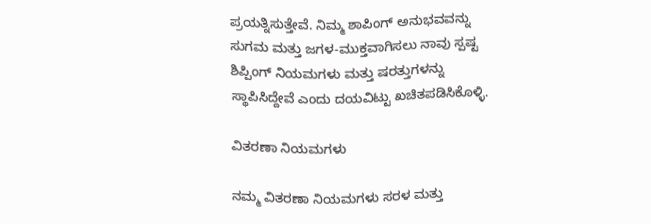ಪ್ರಯತ್ನಿಸುತ್ತೇವೆ. ನಿಮ್ಮ ಶಾಪಿಂಗ್ ಅನುಭವವನ್ನು ಸುಗಮ ಮತ್ತು ಜಗಳ-ಮುಕ್ತವಾಗಿಸಲು ನಾವು ಸ್ಪಷ್ಟ ಶಿಪ್ಪಿಂಗ್ ನಿಯಮಗಳು ಮತ್ತು ಷರತ್ತುಗಳನ್ನು ಸ್ಥಾಪಿಸಿದ್ದೇವೆ ಎಂದು ದಯವಿಟ್ಟು ಖಚಿತಪಡಿಸಿಕೊಳ್ಳಿ.

ವಿತರಣಾ ನಿಯಮಗಳು

ನಮ್ಮ ವಿತರಣಾ ನಿಯಮಗಳು ಸರಳ ಮತ್ತು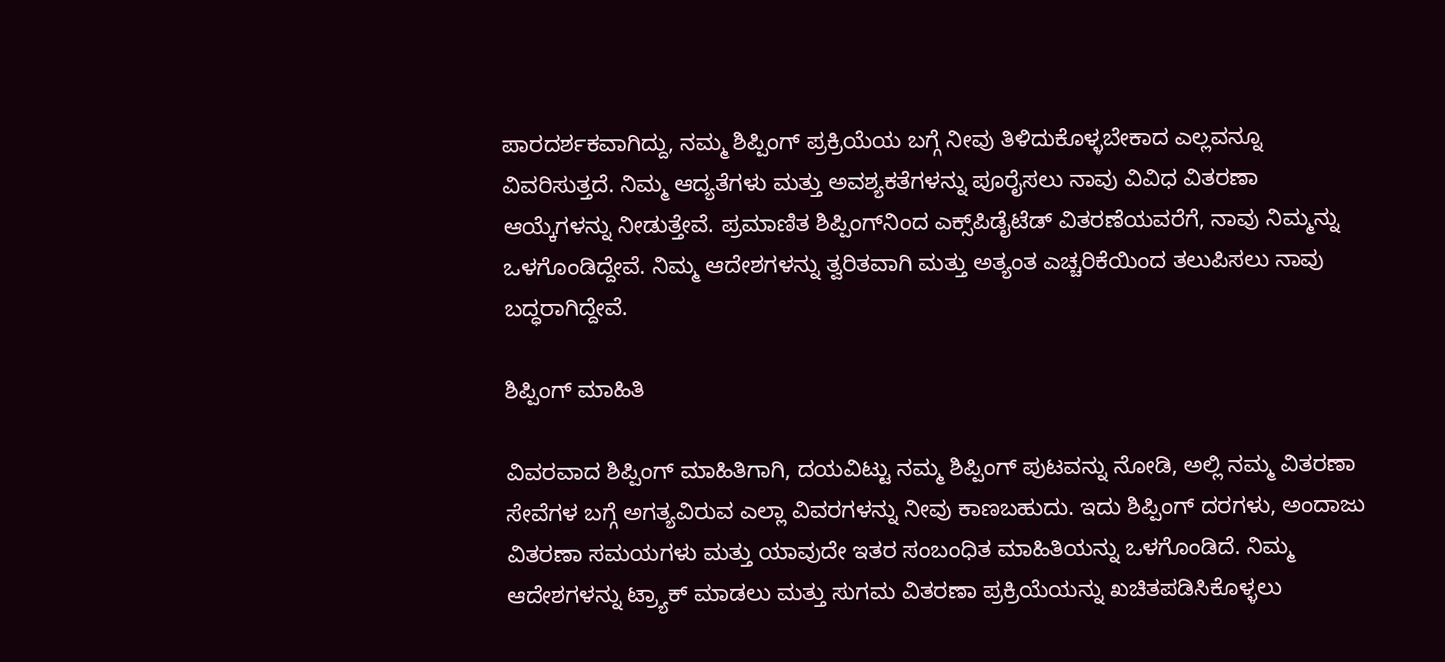ಪಾರದರ್ಶಕವಾಗಿದ್ದು, ನಮ್ಮ ಶಿಪ್ಪಿಂಗ್ ಪ್ರಕ್ರಿಯೆಯ ಬಗ್ಗೆ ನೀವು ತಿಳಿದುಕೊಳ್ಳಬೇಕಾದ ಎಲ್ಲವನ್ನೂ ವಿವರಿಸುತ್ತದೆ. ನಿಮ್ಮ ಆದ್ಯತೆಗಳು ಮತ್ತು ಅವಶ್ಯಕತೆಗಳನ್ನು ಪೂರೈಸಲು ನಾವು ವಿವಿಧ ವಿತರಣಾ ಆಯ್ಕೆಗಳನ್ನು ನೀಡುತ್ತೇವೆ. ಪ್ರಮಾಣಿತ ಶಿಪ್ಪಿಂಗ್‌ನಿಂದ ಎಕ್ಸ್‌ಪಿಡೈಟೆಡ್ ವಿತರಣೆಯವರೆಗೆ, ನಾವು ನಿಮ್ಮನ್ನು ಒಳಗೊಂಡಿದ್ದೇವೆ. ನಿಮ್ಮ ಆದೇಶಗಳನ್ನು ತ್ವರಿತವಾಗಿ ಮತ್ತು ಅತ್ಯಂತ ಎಚ್ಚರಿಕೆಯಿಂದ ತಲುಪಿಸಲು ನಾವು ಬದ್ಧರಾಗಿದ್ದೇವೆ.

ಶಿಪ್ಪಿಂಗ್ ಮಾಹಿತಿ

ವಿವರವಾದ ಶಿಪ್ಪಿಂಗ್ ಮಾಹಿತಿಗಾಗಿ, ದಯವಿಟ್ಟು ನಮ್ಮ ಶಿಪ್ಪಿಂಗ್ ಪುಟವನ್ನು ನೋಡಿ, ಅಲ್ಲಿ ನಮ್ಮ ವಿತರಣಾ ಸೇವೆಗಳ ಬಗ್ಗೆ ಅಗತ್ಯವಿರುವ ಎಲ್ಲಾ ವಿವರಗಳನ್ನು ನೀವು ಕಾಣಬಹುದು. ಇದು ಶಿಪ್ಪಿಂಗ್ ದರಗಳು, ಅಂದಾಜು ವಿತರಣಾ ಸಮಯಗಳು ಮತ್ತು ಯಾವುದೇ ಇತರ ಸಂಬಂಧಿತ ಮಾಹಿತಿಯನ್ನು ಒಳಗೊಂಡಿದೆ. ನಿಮ್ಮ ಆದೇಶಗಳನ್ನು ಟ್ರ್ಯಾಕ್ ಮಾಡಲು ಮತ್ತು ಸುಗಮ ವಿತರಣಾ ಪ್ರಕ್ರಿಯೆಯನ್ನು ಖಚಿತಪಡಿಸಿಕೊಳ್ಳಲು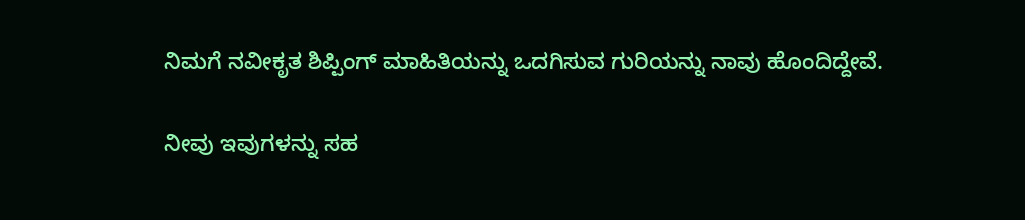ನಿಮಗೆ ನವೀಕೃತ ಶಿಪ್ಪಿಂಗ್ ಮಾಹಿತಿಯನ್ನು ಒದಗಿಸುವ ಗುರಿಯನ್ನು ನಾವು ಹೊಂದಿದ್ದೇವೆ.

ನೀವು ಇವುಗಳನ್ನು ಸಹ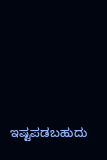ಇಷ್ಟಪಡಬಹುದು